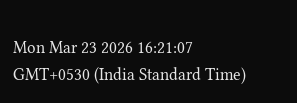Mon Mar 23 2026 16:21:07 GMT+0530 (India Standard Time)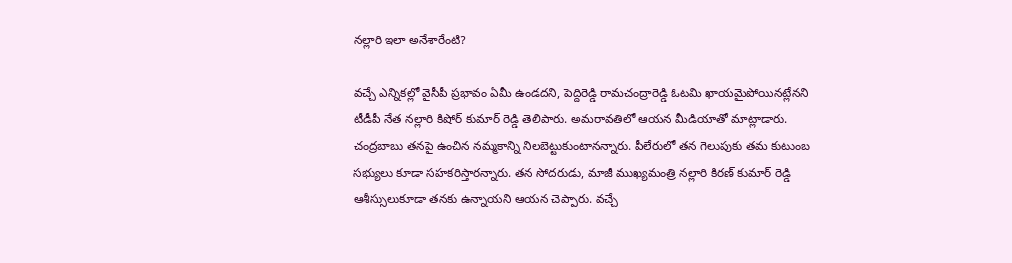నల్లారి ఇలా అనేశారేంటి?

వచ్చే ఎన్నికల్లో వైసీపీ ప్రభావం ఏమీ ఉండదని, పెద్దిరెడ్డి రామచంద్రారెడ్డి ఓటమి ఖాయమైపోయినట్లేనని టీడీపీ నేత నల్లారి కిషోర్ కుమార్ రెడ్డి తెలిపారు. అమరావతిలో ఆయన మీడియాతో మాట్లాడారు. చంద్రబాబు తనపై ఉంచిన నమ్మకాన్ని నిలబెట్టుకుంటానన్నారు. పీలేరులో తన గెలుపుకు తమ కుటుంబ సభ్యులు కూడా సహకరిస్తారన్నారు. తన సోదరుడు, మాజీ ముఖ్యమంత్రి నల్లారి కిరణ్ కుమార్ రెడ్డి ఆశీస్సులుకూడా తనకు ఉన్నాయని ఆయన చెప్పారు. వచ్చే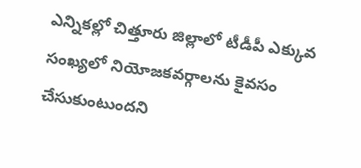ఎన్నికల్లో చిత్తూరు జిల్లాలో టీడీపీ ఎక్కువ సంఖ్యలో నియోజకవర్గాలను కైవసం చేసుకుంటుందని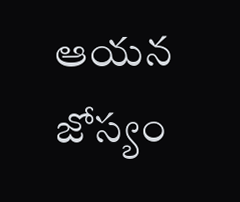ఆయన జోస్యం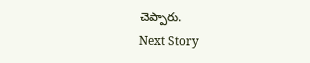చెప్పారు.
Next Story